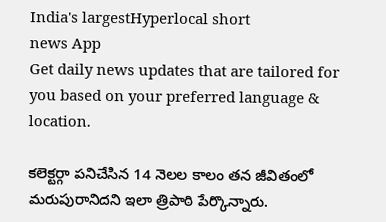India's largestHyperlocal short
news App
Get daily news updates that are tailored for you based on your preferred language & location.

కలెక్టర్గా పనిచేసిన 14 నెలల కాలం తన జీవితంలో మరుపురానిదని ఇలా త్రిపాఠి పేర్కొన్నారు.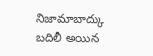నిజామాబాద్కు బదిలీ అయిన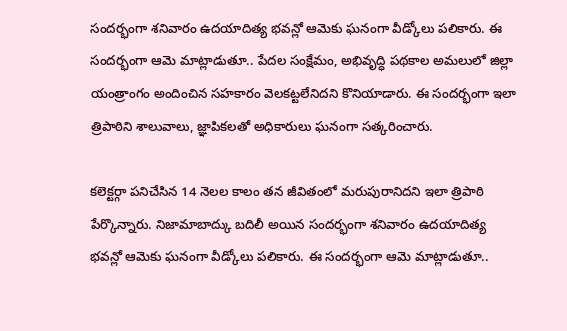సందర్భంగా శనివారం ఉదయాదిత్య భవన్లో ఆమెకు ఘనంగా వీడ్కోలు పలికారు. ఈ సందర్భంగా ఆమె మాట్లాడుతూ.. పేదల సంక్షేమం, అభివృద్ధి పథకాల అమలులో జిల్లా యంత్రాంగం అందించిన సహకారం వెలకట్టలేనిదని కొనియాడారు. ఈ సందర్భంగా ఇలా త్రిపాఠిని శాలువాలు, జ్ఞాపికలతో అధికారులు ఘనంగా సత్కరించారు.

కలెక్టర్గా పనిచేసిన 14 నెలల కాలం తన జీవితంలో మరుపురానిదని ఇలా త్రిపాఠి పేర్కొన్నారు. నిజామాబాద్కు బదిలీ అయిన సందర్భంగా శనివారం ఉదయాదిత్య భవన్లో ఆమెకు ఘనంగా వీడ్కోలు పలికారు. ఈ సందర్భంగా ఆమె మాట్లాడుతూ..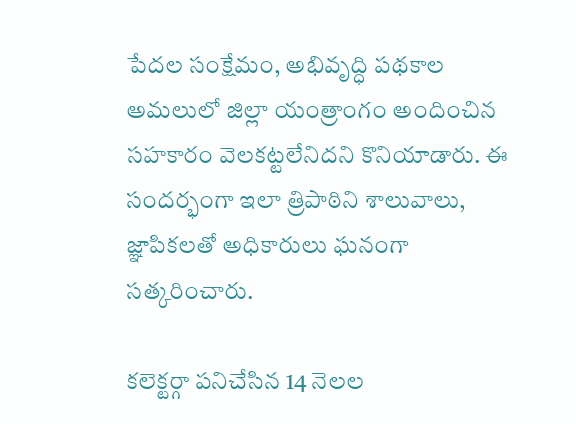పేదల సంక్షేమం, అభివృద్ధి పథకాల అమలులో జిల్లా యంత్రాంగం అందించిన సహకారం వెలకట్టలేనిదని కొనియాడారు. ఈ సందర్భంగా ఇలా త్రిపాఠిని శాలువాలు, జ్ఞాపికలతో అధికారులు ఘనంగా సత్కరించారు.

కలెక్టర్గా పనిచేసిన 14 నెలల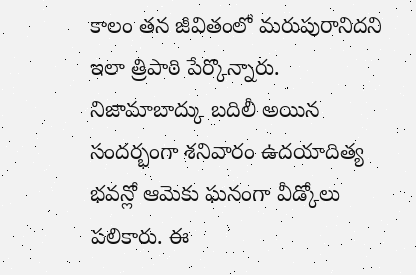కాలం తన జీవితంలో మరుపురానిదని ఇలా త్రిపాఠి పేర్కొన్నారు. నిజామాబాద్కు బదిలీ అయిన సందర్భంగా శనివారం ఉదయాదిత్య భవన్లో ఆమెకు ఘనంగా వీడ్కోలు పలికారు. ఈ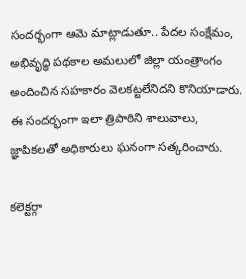సందర్భంగా ఆమె మాట్లాడుతూ.. పేదల సంక్షేమం, అభివృద్ధి పథకాల అమలులో జిల్లా యంత్రాంగం అందించిన సహకారం వెలకట్టలేనిదని కొనియాడారు. ఈ సందర్భంగా ఇలా త్రిపాఠిని శాలువాలు, జ్ఞాపికలతో అధికారులు ఘనంగా సత్కరించారు.

కలెక్టర్గా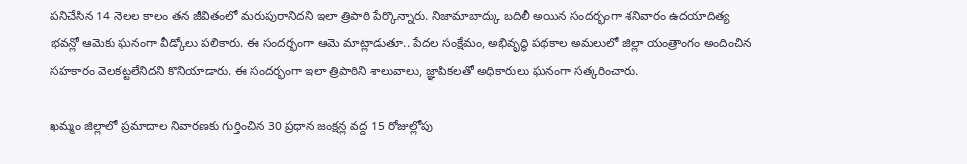పనిచేసిన 14 నెలల కాలం తన జీవితంలో మరుపురానిదని ఇలా త్రిపాఠి పేర్కొన్నారు. నిజామాబాద్కు బదిలీ అయిన సందర్భంగా శనివారం ఉదయాదిత్య భవన్లో ఆమెకు ఘనంగా వీడ్కోలు పలికారు. ఈ సందర్భంగా ఆమె మాట్లాడుతూ.. పేదల సంక్షేమం, అభివృద్ధి పథకాల అమలులో జిల్లా యంత్రాంగం అందించిన సహకారం వెలకట్టలేనిదని కొనియాడారు. ఈ సందర్భంగా ఇలా త్రిపాఠిని శాలువాలు, జ్ఞాపికలతో అధికారులు ఘనంగా సత్కరించారు.

ఖమ్మం జిల్లాలో ప్రమాదాల నివారణకు గుర్తించిన 30 ప్రధాన జంక్షన్ల వద్ద 15 రోజుల్లోపు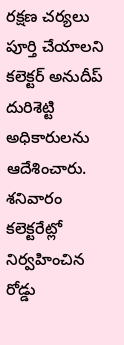రక్షణ చర్యలు పూర్తి చేయాలని కలెక్టర్ అనుదీప్ దురిశెట్టి అధికారులను ఆదేశించారు. శనివారం కలెక్టరేట్లో నిర్వహించిన రోడ్డు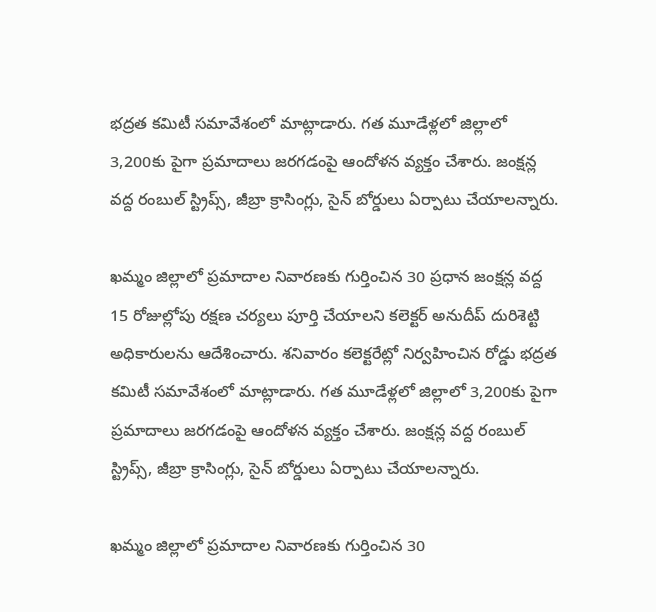భద్రత కమిటీ సమావేశంలో మాట్లాడారు. గత మూడేళ్లలో జిల్లాలో 3,200కు పైగా ప్రమాదాలు జరగడంపై ఆందోళన వ్యక్తం చేశారు. జంక్షన్ల వద్ద రంబుల్ స్ట్రిప్స్, జీబ్రా క్రాసింగ్లు, సైన్ బోర్డులు ఏర్పాటు చేయాలన్నారు.

ఖమ్మం జిల్లాలో ప్రమాదాల నివారణకు గుర్తించిన 30 ప్రధాన జంక్షన్ల వద్ద 15 రోజుల్లోపు రక్షణ చర్యలు పూర్తి చేయాలని కలెక్టర్ అనుదీప్ దురిశెట్టి అధికారులను ఆదేశించారు. శనివారం కలెక్టరేట్లో నిర్వహించిన రోడ్డు భద్రత కమిటీ సమావేశంలో మాట్లాడారు. గత మూడేళ్లలో జిల్లాలో 3,200కు పైగా ప్రమాదాలు జరగడంపై ఆందోళన వ్యక్తం చేశారు. జంక్షన్ల వద్ద రంబుల్ స్ట్రిప్స్, జీబ్రా క్రాసింగ్లు, సైన్ బోర్డులు ఏర్పాటు చేయాలన్నారు.

ఖమ్మం జిల్లాలో ప్రమాదాల నివారణకు గుర్తించిన 30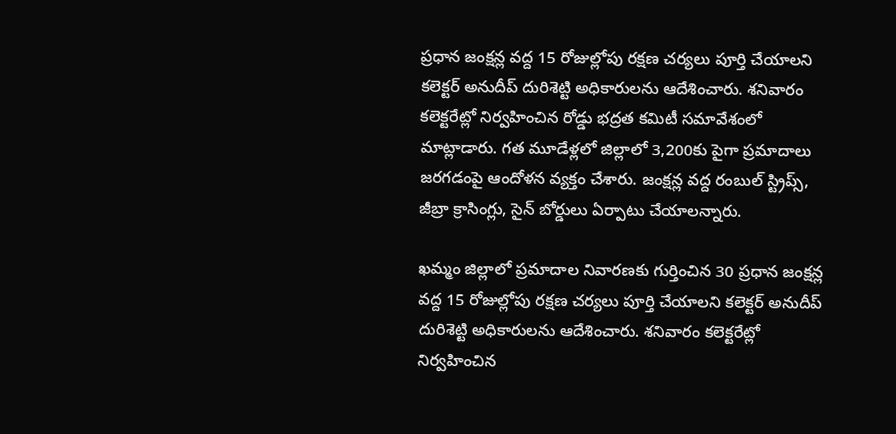ప్రధాన జంక్షన్ల వద్ద 15 రోజుల్లోపు రక్షణ చర్యలు పూర్తి చేయాలని కలెక్టర్ అనుదీప్ దురిశెట్టి అధికారులను ఆదేశించారు. శనివారం కలెక్టరేట్లో నిర్వహించిన రోడ్డు భద్రత కమిటీ సమావేశంలో మాట్లాడారు. గత మూడేళ్లలో జిల్లాలో 3,200కు పైగా ప్రమాదాలు జరగడంపై ఆందోళన వ్యక్తం చేశారు. జంక్షన్ల వద్ద రంబుల్ స్ట్రిప్స్, జీబ్రా క్రాసింగ్లు, సైన్ బోర్డులు ఏర్పాటు చేయాలన్నారు.

ఖమ్మం జిల్లాలో ప్రమాదాల నివారణకు గుర్తించిన 30 ప్రధాన జంక్షన్ల వద్ద 15 రోజుల్లోపు రక్షణ చర్యలు పూర్తి చేయాలని కలెక్టర్ అనుదీప్ దురిశెట్టి అధికారులను ఆదేశించారు. శనివారం కలెక్టరేట్లో నిర్వహించిన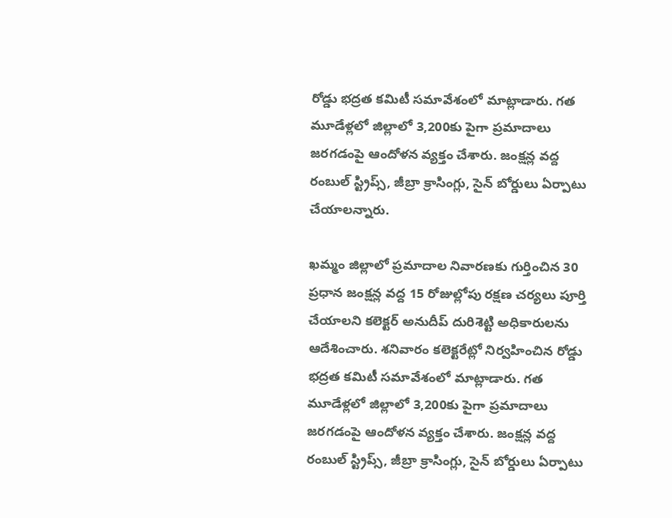రోడ్డు భద్రత కమిటీ సమావేశంలో మాట్లాడారు. గత మూడేళ్లలో జిల్లాలో 3,200కు పైగా ప్రమాదాలు జరగడంపై ఆందోళన వ్యక్తం చేశారు. జంక్షన్ల వద్ద రంబుల్ స్ట్రిప్స్, జీబ్రా క్రాసింగ్లు, సైన్ బోర్డులు ఏర్పాటు చేయాలన్నారు.

ఖమ్మం జిల్లాలో ప్రమాదాల నివారణకు గుర్తించిన 30 ప్రధాన జంక్షన్ల వద్ద 15 రోజుల్లోపు రక్షణ చర్యలు పూర్తి చేయాలని కలెక్టర్ అనుదీప్ దురిశెట్టి అధికారులను ఆదేశించారు. శనివారం కలెక్టరేట్లో నిర్వహించిన రోడ్డు భద్రత కమిటీ సమావేశంలో మాట్లాడారు. గత మూడేళ్లలో జిల్లాలో 3,200కు పైగా ప్రమాదాలు జరగడంపై ఆందోళన వ్యక్తం చేశారు. జంక్షన్ల వద్ద రంబుల్ స్ట్రిప్స్, జీబ్రా క్రాసింగ్లు, సైన్ బోర్డులు ఏర్పాటు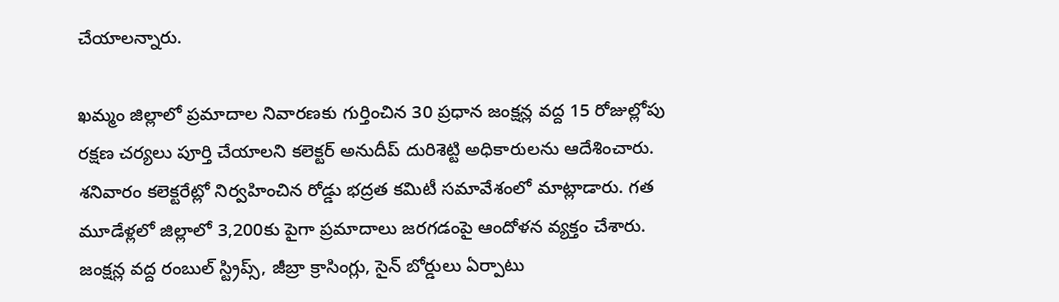చేయాలన్నారు.

ఖమ్మం జిల్లాలో ప్రమాదాల నివారణకు గుర్తించిన 30 ప్రధాన జంక్షన్ల వద్ద 15 రోజుల్లోపు రక్షణ చర్యలు పూర్తి చేయాలని కలెక్టర్ అనుదీప్ దురిశెట్టి అధికారులను ఆదేశించారు. శనివారం కలెక్టరేట్లో నిర్వహించిన రోడ్డు భద్రత కమిటీ సమావేశంలో మాట్లాడారు. గత మూడేళ్లలో జిల్లాలో 3,200కు పైగా ప్రమాదాలు జరగడంపై ఆందోళన వ్యక్తం చేశారు. జంక్షన్ల వద్ద రంబుల్ స్ట్రిప్స్, జీబ్రా క్రాసింగ్లు, సైన్ బోర్డులు ఏర్పాటు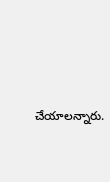చేయాలన్నారు.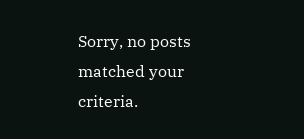Sorry, no posts matched your criteria.